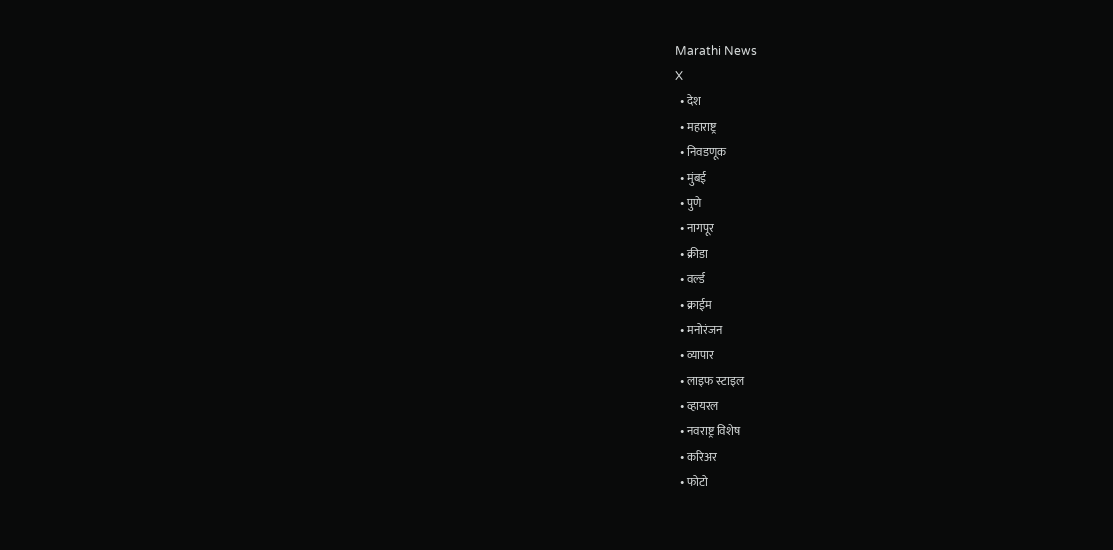Marathi News
X
  • देश
  • महाराष्ट्र
  • निवडणूक
  • मुंबई
  • पुणे
  • नागपूर
  • क्रीडा
  • वर्ल्ड
  • क्राईम
  • मनोरंजन
  • व्यापार
  • लाइफ स्टाइल
  • व्हायरल
  • नवराष्ट्र विशेष
  • करिअर
  • फोटो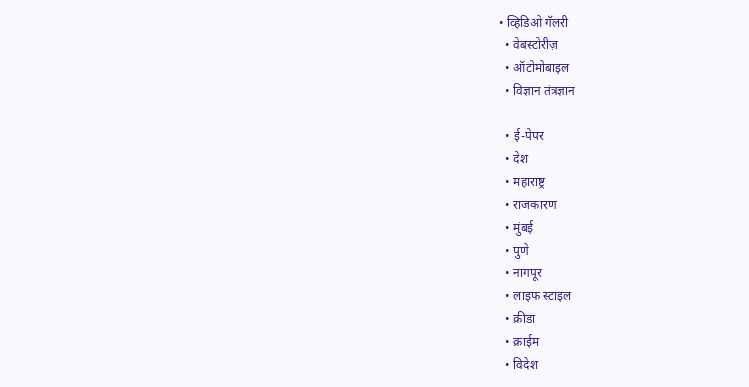• व्हिडिओ गॅलरी
  • वेबस्टोरीज़
  • ऑटोमोबाइल
  • विज्ञान तंत्रज्ञान

  • ई-पेपर
  • देश
  • महाराष्ट्र
  • राजकारण
  • मुंबई
  • पुणे
  • नागपूर
  • लाइफ स्टाइल
  • क्रीडा
  • क्राईम
  • विदेश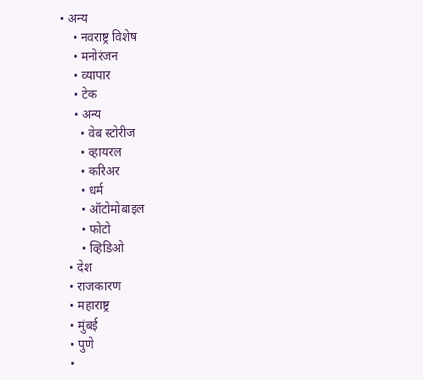• अन्य
    • नवराष्ट्र विशेष
    • मनोरंजन
    • व्यापार
    • टेक
    • अन्य
      • वेब स्टोरीज
      • व्हायरल
      • करिअर
      • धर्म
      • ऑटोमोबाइल
      • फोटो
      • व्हिडिओ
  • देश
  • राजकारण
  • महाराष्ट्र
  • मुंबई
  • पुणे
  •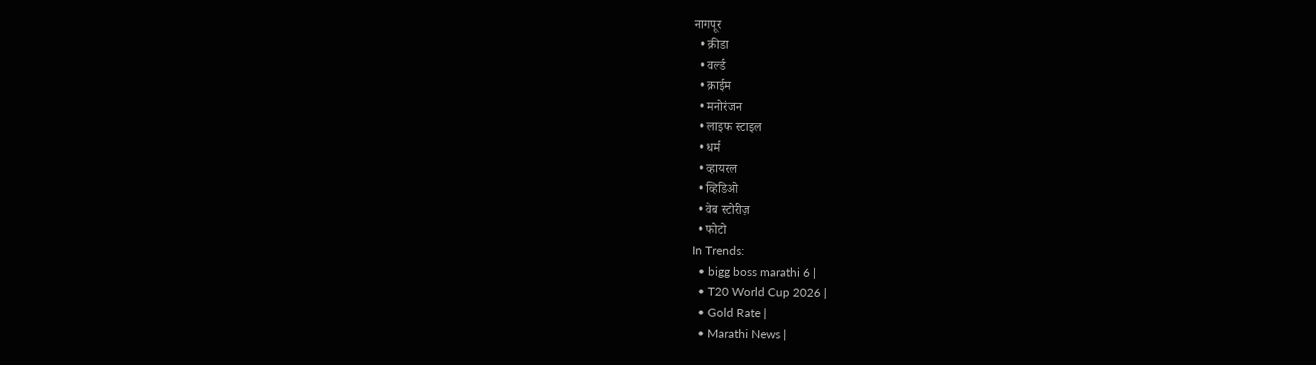नागपूर
  • क्रीडा
  • वर्ल्ड
  • क्राईम
  • मनोरंजन
  • लाइफ स्टाइल
  • धर्म
  • व्हायरल
  • व्हिडिओ
  • वेब स्टोरीज़
  • फोटो
In Trends:
  • bigg boss marathi 6 |
  • T20 World Cup 2026 |
  • Gold Rate |
  • Marathi News |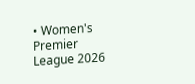• Women's Premier League 2026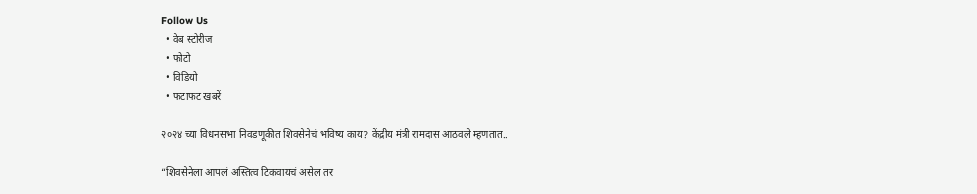Follow Us
  • वेब स्टोरीज
  • फोटो
  • विडियो
  • फटाफट खबरें

२०२४ च्या विधनसभा निवडणूकीत शिवसेनेचं भविष्य काय? केंद्रीय मंत्री रामदास आठवले म्हणतात..

“शिवसेनेला आपलं अस्तित्व टिकवायचं असेल तर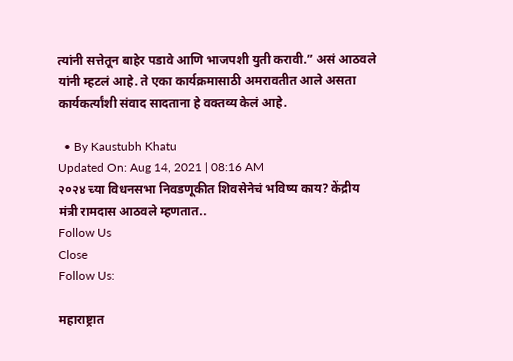त्यांनी सत्तेतून बाहेर पडावे आणि भाजपशी युती करावी.” असं आठवले यांनी म्हटलं आहे. ते एका कार्यक्रमासाठी अमरावतीत आले असता कार्यकर्त्यांशी संवाद सादताना हे वक्तव्य केलं आहे.

  • By Kaustubh Khatu
Updated On: Aug 14, 2021 | 08:16 AM
२०२४ च्या विधनसभा निवडणूकीत शिवसेनेचं भविष्य काय? केंद्रीय मंत्री रामदास आठवले म्हणतात..
Follow Us
Close
Follow Us:

महाराष्ट्रात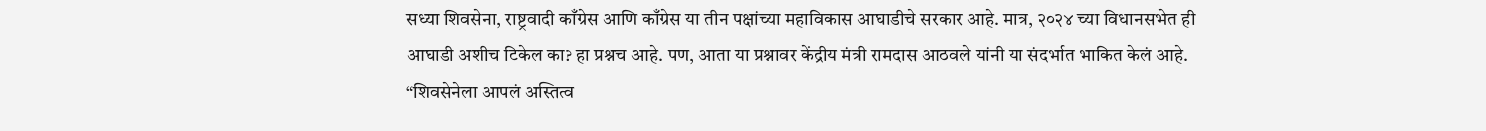सध्या शिवसेना, राष्ट्रवादी काँग्रेस आणि काँग्रेस या तीन पक्षांच्या महाविकास आघाडीचे सरकार आहे. मात्र, २०२४ च्या विधानसभेत ही आघाडी अशीच टिकेल का? हा प्रश्नच आहे. पण, आता या प्रश्नावर केंद्रीय मंत्री रामदास आठवले यांनी या संदर्भात भाकित केलं आहे.
“शिवसेनेला आपलं अस्तित्व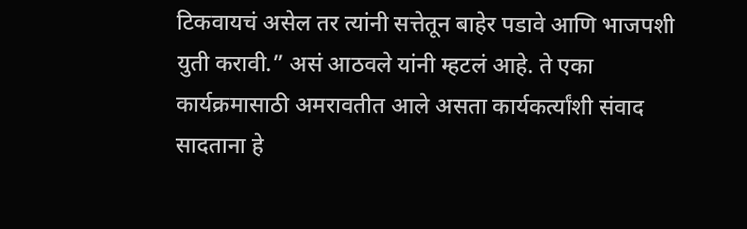टिकवायचं असेल तर त्यांनी सत्तेतून बाहेर पडावे आणि भाजपशी युती करावी.” असं आठवले यांनी म्हटलं आहे. ते एका कार्यक्रमासाठी अमरावतीत आले असता कार्यकर्त्यांशी संवाद सादताना हे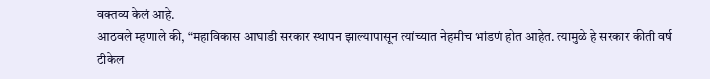वक्तव्य केलं आहे.
आठवले म्हणाले की, “महाविकास आघाडी सरकार स्थापन झाल्यापासून त्यांच्यात नेहमीच भांडणं होत आहेत. त्यामुळे हे सरकार कीती वर्ष टीकेल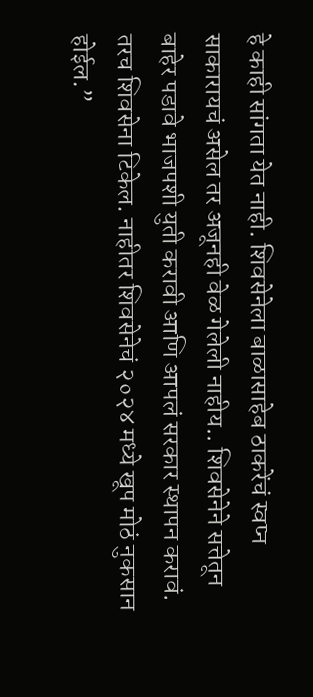हे काही सांगता येत नाही. शिवसेनेला बाळासाहेब ठाकरेंचं स्वप्न साकारायचं असेल तर अजूनही वेळ गेलेली नाहीय.. शिवसेनेने सत्तेतून बाहेर पडावे भाजपशी युती करावी आणि आपलं सरकार स्थापन करावं. तरच शिवसेना टिकेल. नाहीतर शिवसेनेचं २०२४ मध्ये खूप मोठं नुकसान होईल.”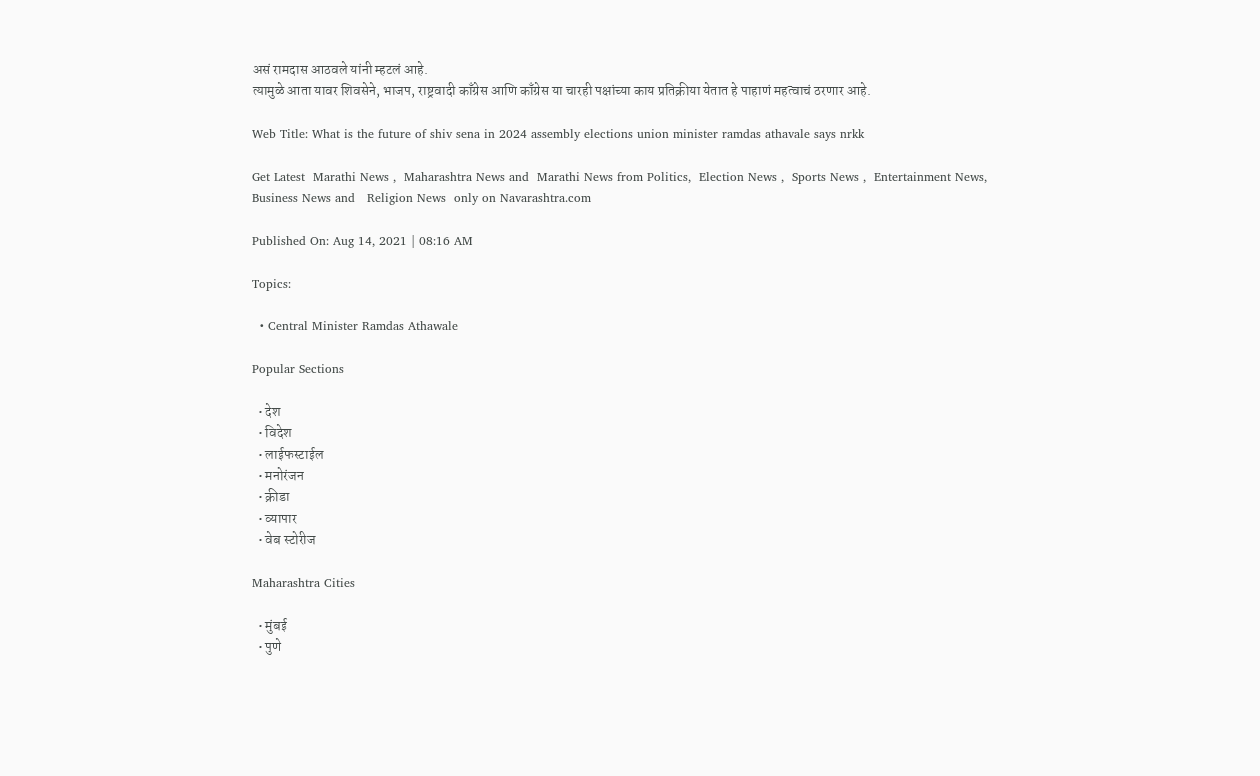असं रामदास आठवले यांनी म्हटलं आहे.
त्यामुळे आता यावर शिवसेने, भाजप, राष्ट्रवादी काँग्रेस आणि काँग्रेस या चारही पक्षांच्या काय प्रतिक्रीया येतात हे पाहाणं महत्वाचं ठरणार आहे.

Web Title: What is the future of shiv sena in 2024 assembly elections union minister ramdas athavale says nrkk

Get Latest  Marathi News ,  Maharashtra News and  Marathi News from Politics,  Election News ,  Sports News ,  Entertainment News,  Business News and   Religion News  only on Navarashtra.com

Published On: Aug 14, 2021 | 08:16 AM

Topics:

  • Central Minister Ramdas Athawale

Popular Sections

  • देश
  • विदेश
  • लाईफस्टाईल
  • मनोरंजन
  • क्रीडा
  • व्यापार
  • वेब स्टोरीज

Maharashtra Cities

  • मुंबई
  • पुणे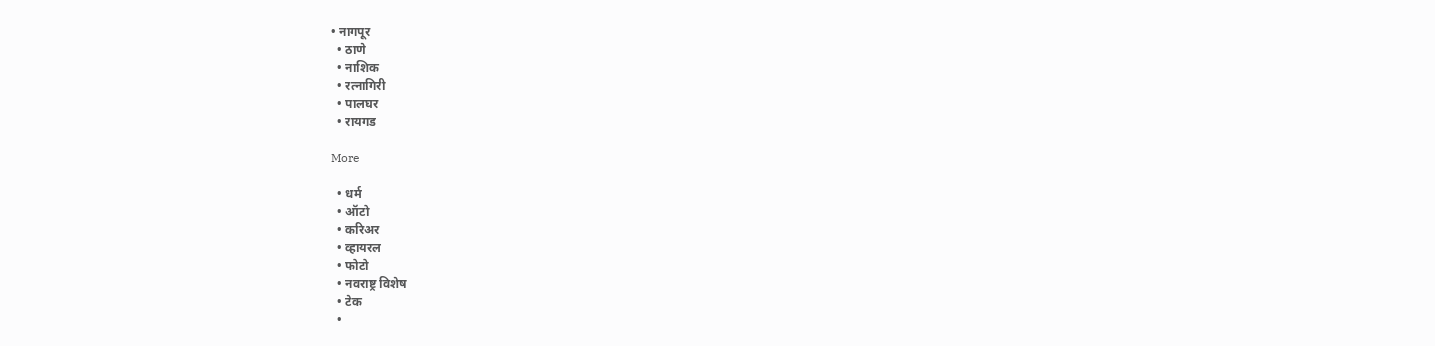• नागपूर
  • ठाणे
  • नाशिक
  • रत्नागिरी
  • पालघर
  • रायगड

More

  • धर्म
  • ऑटो
  • करिअर
  • व्हायरल
  • फोटो
  • नवराष्ट्र विशेष
  • टेक
  •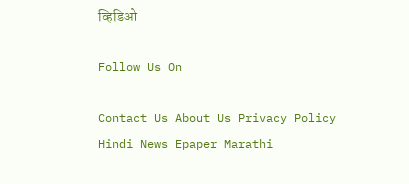व्हिडिओ

Follow Us On

Contact Us About Us Privacy Policy
Hindi News Epaper Marathi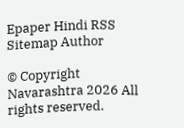Epaper Hindi RSS Sitemap Author

© Copyright Navarashtra 2026 All rights reserved.